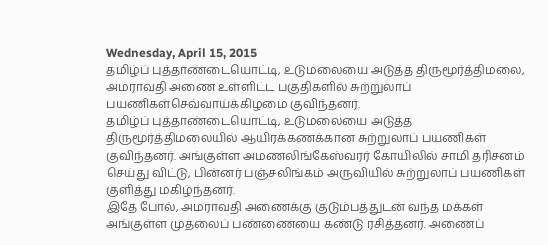Wednesday, April 15, 2015
தமிழ்ப் புத்தாண்டையொட்டி, உடுமலையை அடுத்த திருமூர்த்திமலை, அமராவதி அணை உள்ளிட்ட பகுதிகளில் சுற்றுலாப் பயணிகள்செவ்வாய்க்கிழமை குவிந்தனர்.
தமிழ்ப் புத்தாண்டையொட்டி, உடுமலையை அடுத்த திருமூர்த்திமலையில் ஆயிரக்கணக்கான சுற்றுலாப் பயணிகள் குவிந்தனர். அங்குள்ள அமணலிங்கேஸ்வரர் கோயிலில் சாமி தரிசனம் செய்து விட்டு, பின்னர் பஞ்சலிங்கம் அருவியில் சுற்றுலாப் பயணிகள் குளித்து மகிழ்ந்தனர்.
இதே போல், அமராவதி அணைக்கு குடும்பத்துடன் வந்த மக்கள் அங்குள்ள முதலைப் பண்ணையை கண்டு ரசித்தனர். அணைப்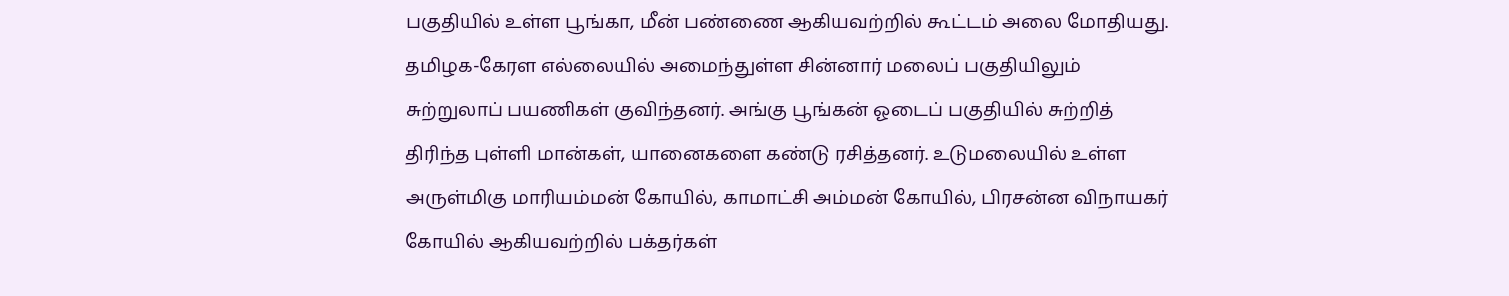பகுதியில் உள்ள பூங்கா, மீன் பண்ணை ஆகியவற்றில் கூட்டம் அலை மோதியது.
தமிழக-கேரள எல்லையில் அமைந்துள்ள சின்னார் மலைப் பகுதியிலும் சுற்றுலாப் பயணிகள் குவிந்தனர். அங்கு பூங்கன் ஓடைப் பகுதியில் சுற்றித் திரிந்த புள்ளி மான்கள், யானைகளை கண்டு ரசித்தனர். உடுமலையில் உள்ள அருள்மிகு மாரியம்மன் கோயில், காமாட்சி அம்மன் கோயில், பிரசன்ன விநாயகர் கோயில் ஆகியவற்றில் பக்தர்கள்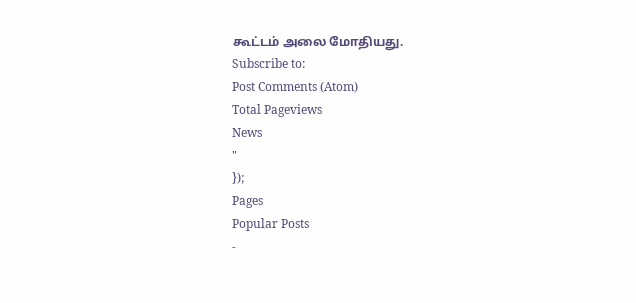கூட்டம் அலை மோதியது.
Subscribe to:
Post Comments (Atom)
Total Pageviews
News
"
});
Pages
Popular Posts
-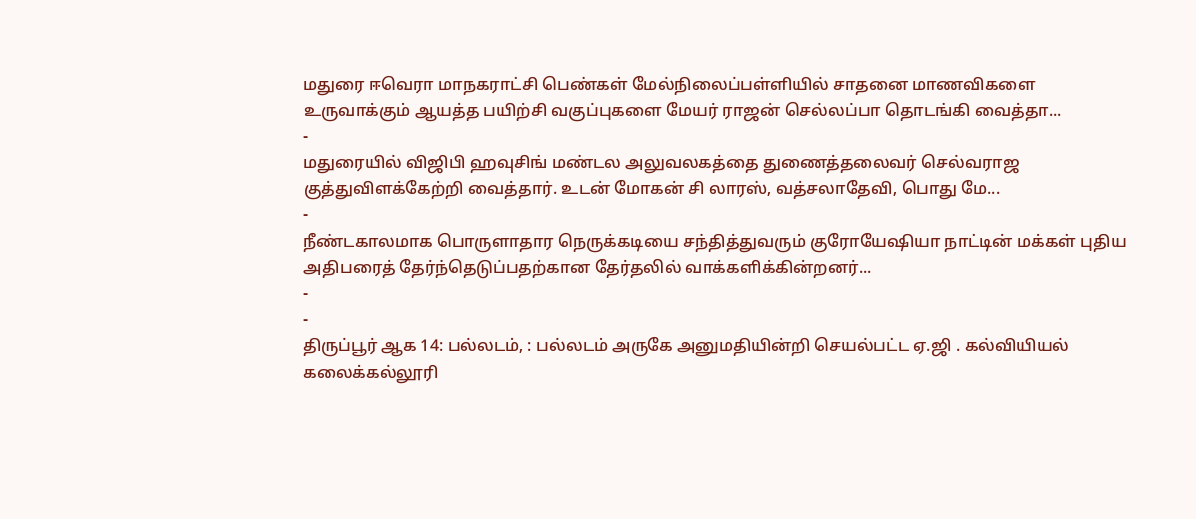மதுரை ஈவெரா மாநகராட்சி பெண்கள் மேல்நிலைப்பள்ளியில் சாதனை மாணவிகளை உருவாக்கும் ஆயத்த பயிற்சி வகுப்புகளை மேயர் ராஜன் செல்லப்பா தொடங்கி வைத்தா...
-
மதுரையில் விஜிபி ஹவுசிங் மண்டல அலுவலகத்தை துணைத்தலைவர் செல்வராஜ குத்துவிளக்கேற்றி வைத்தார். உடன் மோகன் சி லாரஸ், வத்சலாதேவி, பொது மே...
-
நீண்டகாலமாக பொருளாதார நெருக்கடியை சந்தித்துவரும் குரோயேஷியா நாட்டின் மக்கள் புதிய அதிபரைத் தேர்ந்தெடுப்பதற்கான தேர்தலில் வாக்களிக்கின்றனர்...
-
-
திருப்பூர் ஆக 14: பல்லடம், : பல்லடம் அருகே அனுமதியின்றி செயல்பட்ட ஏ.ஜி . கல்வியியல் கலைக்கல்லூரி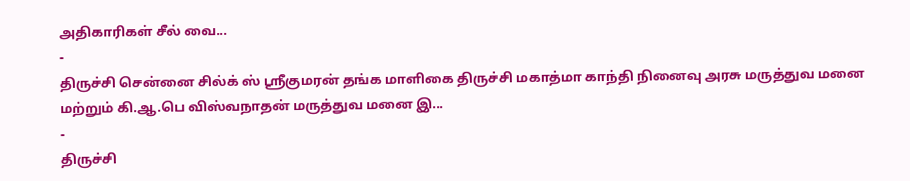அதிகாரிகள் சீல் வை...
-
திருச்சி சென்னை சில்க் ஸ் ஸ்ரீகுமரன் தங்க மாளிகை திருச்சி மகாத்மா காந்தி நினைவு அரசு மருத்துவ மனை மற்றும் கி.ஆ.பெ விஸ்வநாதன் மருத்துவ மனை இ...
-
திருச்சி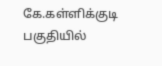கே.கள்ளிக்குடி பகுதியில்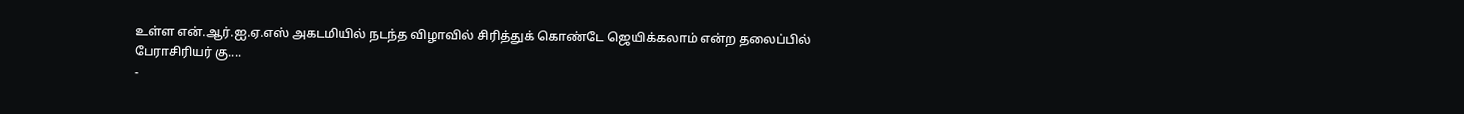உள்ள என்.ஆர்.ஐ.ஏ.எஸ் அகடமியில் நடந்த விழாவில் சிரித்துக் கொண்டே ஜெயிக்கலாம் என்ற தலைப்பில் பேராசிரியர் கு....
-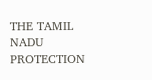THE TAMIL NADU PROTECTION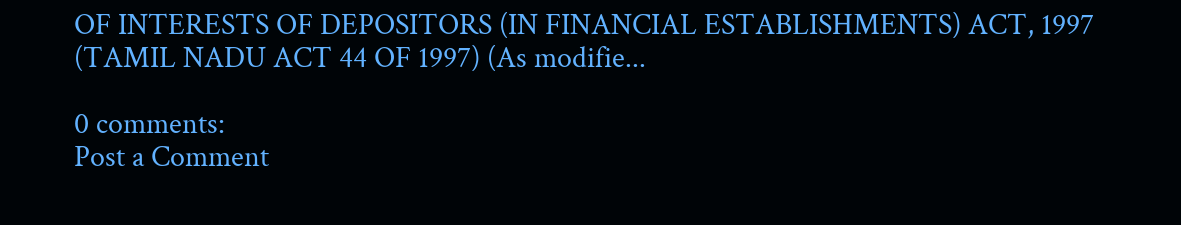OF INTERESTS OF DEPOSITORS (IN FINANCIAL ESTABLISHMENTS) ACT, 1997 (TAMIL NADU ACT 44 OF 1997) (As modifie...

0 comments:
Post a Comment